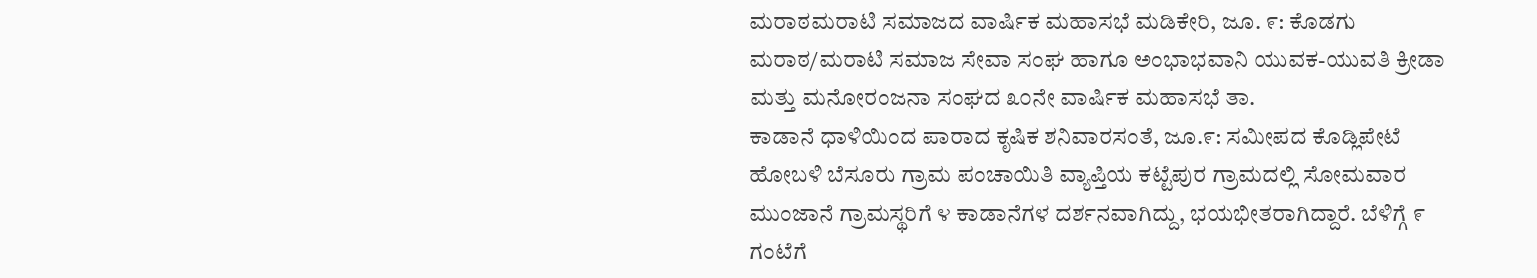ಮರಾಠಮರಾಟಿ ಸಮಾಜದ ವಾರ್ಷಿಕ ಮಹಾಸಭೆ ಮಡಿಕೇರಿ, ಜೂ. ೯: ಕೊಡಗು ಮರಾಠ/ಮರಾಟಿ ಸಮಾಜ ಸೇವಾ ಸಂಘ ಹಾಗೂ ಅಂಭಾಭವಾನಿ ಯುವಕ-ಯುವತಿ ಕ್ರೀಡಾ ಮತ್ತು ಮನೋರಂಜನಾ ಸಂಘದ ೩೦ನೇ ವಾರ್ಷಿಕ ಮಹಾಸಭೆ ತಾ.
ಕಾಡಾನೆ ಧಾಳಿಯಿಂದ ಪಾರಾದ ಕೃಷಿಕ ಶನಿವಾರಸಂತೆ, ಜೂ.೯: ಸಮೀಪದ ಕೊಡ್ಲಿಪೇಟೆ ಹೋಬಳಿ ಬೆಸೂರು ಗ್ರಾಮ ಪಂಚಾಯಿತಿ ವ್ಯಾಪ್ತಿಯ ಕಟ್ಟೆಪುರ ಗ್ರಾಮದಲ್ಲಿ ಸೋಮವಾರ ಮುಂಜಾನೆ ಗ್ರಾಮಸ್ಥರಿಗೆ ೪ ಕಾಡಾನೆಗಳ ದರ್ಶನವಾಗಿದ್ದು, ಭಯಭೀತರಾಗಿದ್ದಾರೆ. ಬೆಳಿಗ್ಗೆ ೯ ಗಂಟೆಗೆ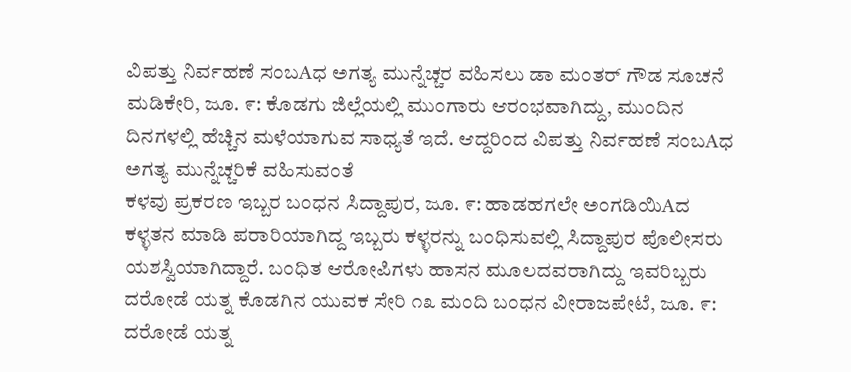ವಿಪತ್ತು ನಿರ್ವಹಣೆ ಸಂಬAಧ ಅಗತ್ಯ ಮುನ್ನೆಚ್ಚರ ವಹಿಸಲು ಡಾ ಮಂತರ್ ಗೌಡ ಸೂಚನೆ ಮಡಿಕೇರಿ, ಜೂ. ೯: ಕೊಡಗು ಜಿಲ್ಲೆಯಲ್ಲಿ ಮುಂಗಾರು ಆರಂಭವಾಗಿದ್ದು, ಮುಂದಿನ ದಿನಗಳಲ್ಲಿ ಹೆಚ್ಚಿನ ಮಳೆಯಾಗುವ ಸಾಧ್ಯತೆ ಇದೆ. ಆದ್ದರಿಂದ ವಿಪತ್ತು ನಿರ್ವಹಣೆ ಸಂಬAಧ ಅಗತ್ಯ ಮುನ್ನೆಚ್ಚರಿಕೆ ವಹಿಸುವಂತೆ
ಕಳವು ಪ್ರಕರಣ ಇಬ್ಬರ ಬಂಧನ ಸಿದ್ದಾಪುರ, ಜೂ. ೯: ಹಾಡಹಗಲೇ ಅಂಗಡಿಯಿAದ ಕಳ್ಳತನ ಮಾಡಿ ಪರಾರಿಯಾಗಿದ್ದ ಇಬ್ಬರು ಕಳ್ಳರನ್ನು ಬಂಧಿಸುವಲ್ಲಿ ಸಿದ್ದಾಪುರ ಪೊಲೀಸರು ಯಶಸ್ವಿಯಾಗಿದ್ದಾರೆ. ಬಂಧಿತ ಆರೋಪಿಗಳು ಹಾಸನ ಮೂಲದವರಾಗಿದ್ದು ಇವರಿಬ್ಬರು
ದರೋಡೆ ಯತ್ನ ಕೊಡಗಿನ ಯುವಕ ಸೇರಿ ೧೩ ಮಂದಿ ಬಂಧನ ವೀರಾಜಪೇಟೆ, ಜೂ. ೯: ದರೋಡೆ ಯತ್ನ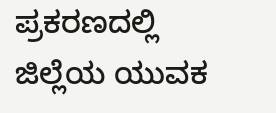ಪ್ರಕರಣದಲ್ಲಿ ಜಿಲ್ಲೆಯ ಯುವಕ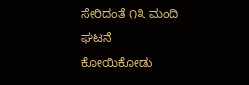ಸೇರಿದಂತೆ ೧೩ ಮಂದಿ ಘಟನೆ ಕೋಯಿಕೋಡು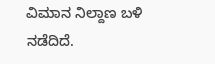ವಿಮಾನ ನಿಲ್ದಾಣ ಬಳಿ ನಡೆದಿದೆ.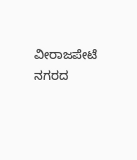ವೀರಾಜಪೇಟೆ ನಗರದ